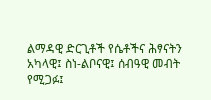ልማዳዊ ድርጊቶች የሴቶችና ሕፃናትን አካላዊ፤ ስነ-ልቦናዊ፤ ሰብዓዊ መብት የሚጋፉ፤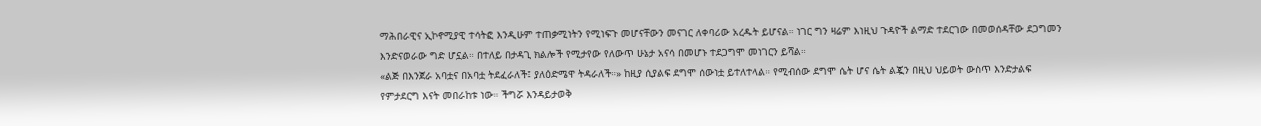ማሕበራዊና ኢኮኖሚያዊ ተሳትፎ እንዲሁም ተጠቃሚነትን የሚነፍጉ መሆናቸውን መናገር ለቀባሪው አረዱት ይሆናል። ነገር ግን ዛሬም እነዚህ ጉዳዮች ልማድ ተደርገው በመወሰዳቸው ደጋግመን እንድናወራው ግድ ሆኗል። በተለይ በታዳጊ ክልሎች የሚታየው የለውጥ ሁኔታ አናሳ በመሆኑ ተደጋግሞ መነገርን ይሻል።
«ልጅ በእንጀራ አባቷና በአባቷ ትደፈራለች፤ ያለዕድሜዋ ትዳራለች።» ከዚያ ሲያልፍ ደግሞ ሰውነቷ ይተለተላል። የሚብሰው ደግሞ ሴት ሆና ሴት ልጇን በዚህ ህይወት ውስጥ እንድታልፍ የምታደርግ እናት መበራከቱ ነው። ችግሯ እንዳይታወቅ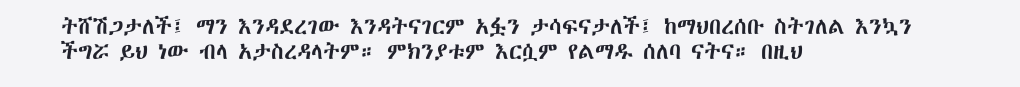ትሸሽጋታለች፤ ማን እንዳደረገው እንዳትናገርም አፏን ታሳፍናታለች፤ ከማህበረሰቡ ስትገለል እንኳን ችግሯ ይህ ነው ብላ አታስረዳላትም። ምክንያቱም እርሷም የልማዱ ሰለባ ናትና። በዚህ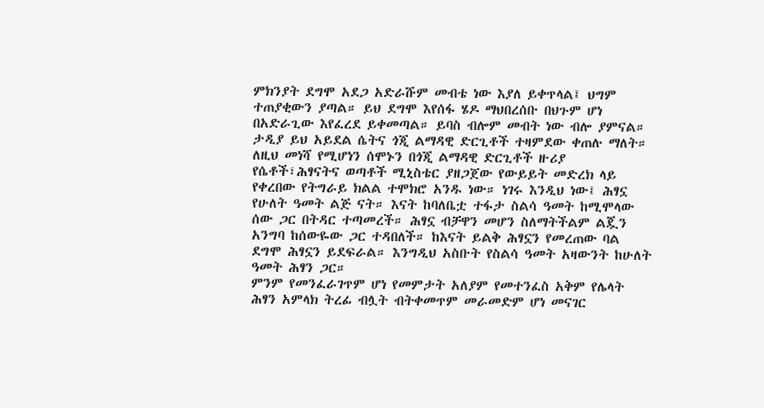ምክንያት ደግሞ አደጋ አድራሹም መብቴ ነው እያለ ይቀጥላል፤ ህግም ተጠያቂውን ያጣል። ይህ ደግሞ እየሰፋ ሄዶ ማህበረሰቡ በህጉም ሆነ በአድራጊው እየፈረደ ይቀመጣል። ይባስ ብሎም መብት ነው ብሎ ያምናል። ታዲያ ይህ አይደል ሴትና ጎጂ ልማዳዊ ድርጊቶች ተዛምደው ቀጠሉ ማለት።
ለዚህ መነሻ የሚሆነን ሰሞኑን በጎጂ ልማዳዊ ድርጊቶች ዙሪያ የሴቶች፣ሕፃናትና ወጣቶች ሚኒስቴር ያዘጋጀው የውይይት መድረክ ላይ የቀረበው የትግራይ ክልል ተሞክሮ አንዱ ነው። ነገሩ እንዲህ ነው፤ ሕፃኗ የሁለት ዓመት ልጅ ናት። እናት ከባለቤቷ ተፋታ ስልሳ ዓመት ከሚሞላው ሰው ጋር በትዳር ተጣመረች። ሕፃኗ ብቻዋን መሆን ስለማትችልም ልጇን አንግባ ከሰውዬው ጋር ተዳበለች። ከእናት ይልቅ ሕፃኗን የመረጠው ባል ደግሞ ሕፃኗን ይደፍራል። እንግዲህ አስቡት የስልሳ ዓመት አዛውንት ከሁለት ዓመት ሕፃን ጋር።
ምንም የመንፈራገጥም ሆነ የመምታት አለያም የመተንፈስ አቅም የሌላት ሕፃን አምላክ ትረፊ ብሏት ብትቀመጥም መራመድም ሆነ መናገር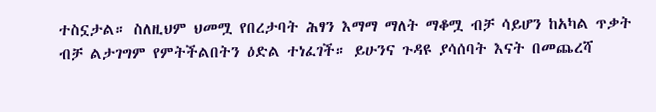ተስኗታል። ስለዚህም ህመሟ የበረታባት ሕፃን እማማ ማለት ማቆሟ ብቻ ሳይሆን ከአካል ጥቃት ብቻ ልታገግም የምትችልበትን ዕድል ተነፈገች። ይሁንና ጉዳዩ ያሳሰባት እናት በመጨረሻ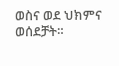ወስና ወደ ህክምና ወሰደቻት።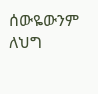ሰውዬውንም ለህግ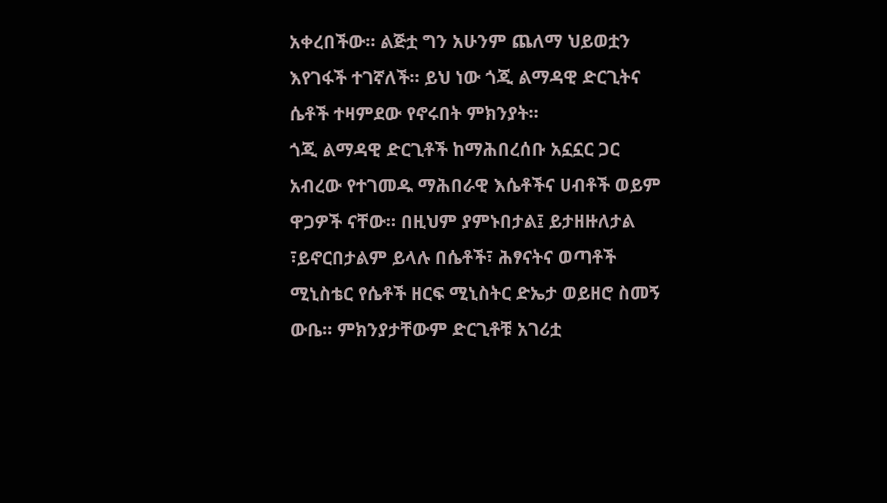አቀረበችው። ልጅቷ ግን አሁንም ጨለማ ህይወቷን እየገፋች ተገኛለች። ይህ ነው ጎጂ ልማዳዊ ድርጊትና ሴቶች ተዛምደው የኖሩበት ምክንያት።
ጎጂ ልማዳዊ ድርጊቶች ከማሕበረሰቡ አኗኗር ጋር አብረው የተገመዱ ማሕበራዊ እሴቶችና ሀብቶች ወይም ዋጋዎች ናቸው። በዚህም ያምኑበታል፤ ይታዘዙለታል ፣ይኖርበታልም ይላሉ በሴቶች፣ ሕፃናትና ወጣቶች ሚኒስቴር የሴቶች ዘርፍ ሚኒስትር ድኤታ ወይዘሮ ስመኝ ውቤ። ምክንያታቸውም ድርጊቶቹ አገሪቷ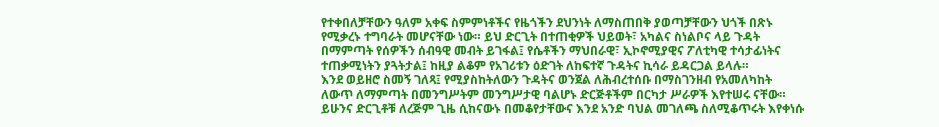የተቀበለቻቸውን ዓለም አቀፍ ስምምነቶችና የዜጎችን ደህንነት ለማስጠበቅ ያወጣቻቸውን ህጎች በጽኑ የሚቃረኑ ተግባራት መሆናቸው ነው። ይህ ድርጊት በተጠቂዎች ህይወት፣ አካልና ስነልቦና ላይ ጉዳት በማምጣት የሰዎችን ሰብዓዊ መብት ይገፋል፤ የሴቶችን ማህበራዊ፣ ኢኮኖሚያዊና ፖለቲካዊ ተሳታፊነትና ተጠቃሚነትን ያጓትታል፤ ከዚያ ልቆም የአገሪቱን ዕድገት ለከፍተኛ ጉዳትና ኪሳራ ይዳርጋል ይላሉ።
እንደ ወይዘሮ ስመኝ ገለጻ፤ የሚያስከትለውን ጉዳትና ወንጀል ለሕብረተሰቡ በማስገንዘብ የአመለካከት ለውጥ ለማምጣት በመንግሥትም መንግሥታዊ ባልሆኑ ድርጅቶችም በርካታ ሥራዎች እየተሠሩ ናቸው። ይሁንና ድርጊቶቹ ለረጅም ጊዜ ሲከናውኑ በመቆየታቸውና እንደ አንድ ባህል መገለጫ ስለሚቆጥሩት እየቀነሱ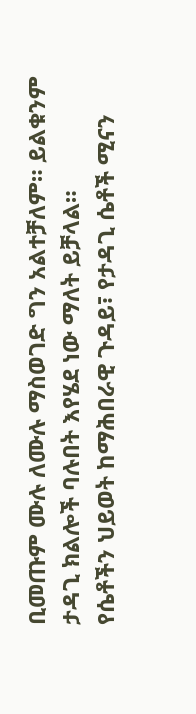ቢመጡም ሙሉ ለሙሉ ማስወገድ ግን አልተቻለም። ይልቁንም ታዳጊ ክልሎች ባሉበት እየሄደ ነው ማለት ይቻላል።
የሴቶችን ህይወት ከማሕበራዊ ጉዳይ፣ የታዳጊ ሴቶች ሚናን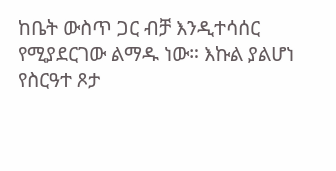ከቤት ውስጥ ጋር ብቻ እንዲተሳሰር የሚያደርገው ልማዱ ነው። እኩል ያልሆነ የስርዓተ ጾታ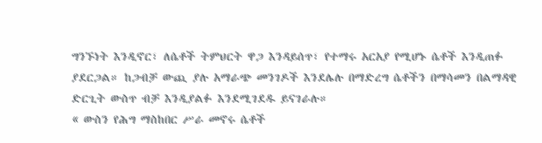ግንኙነት እንዲኖር፣ ለሴቶች ትምህርት ዋጋ እንዳይሰጥ፣ የተማሩ አርአያ የሚሆኑ ሴቶች እንዲጠፉ ያደርጋል። ከጋብቻ ውጪ ያሉ አማራጭ መንገዶች እንደሌሉ በማድረግ ሴቶችን በማሳመን በልማዳዊ ድርጊት ውስጥ ብቻ እንዲያልፉ እንደሚገደዱ ይናገራሉ።
« ውስን የሕግ ማስከበር ሥራ መኖሩ ሴቶች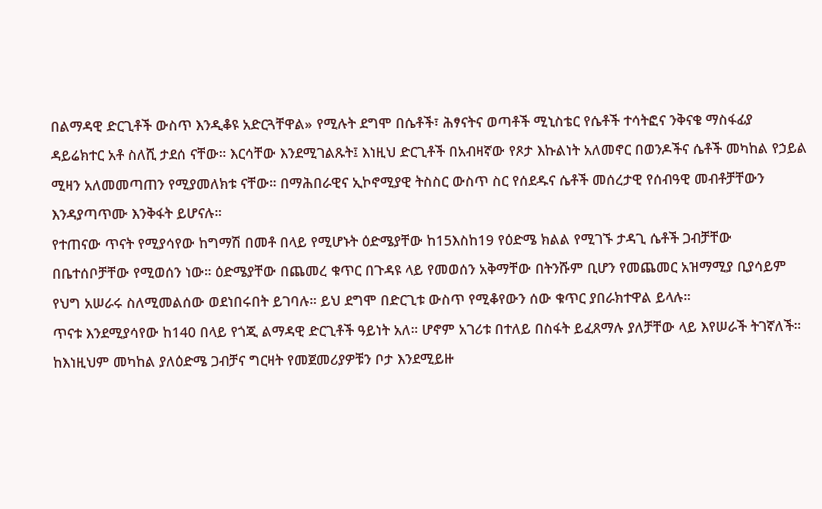በልማዳዊ ድርጊቶች ውስጥ እንዲቆዩ አድርጓቸዋል» የሚሉት ደግሞ በሴቶች፣ ሕፃናትና ወጣቶች ሚኒስቴር የሴቶች ተሳትፎና ንቅናቄ ማስፋፊያ ዳይሬክተር አቶ ስለሺ ታደሰ ናቸው። እርሳቸው እንደሚገልጹት፤ እነዚህ ድርጊቶች በአብዛኛው የጾታ እኩልነት አለመኖር በወንዶችና ሴቶች መካከል የኃይል ሚዛን አለመመጣጠን የሚያመለክቱ ናቸው። በማሕበራዊና ኢኮኖሚያዊ ትስስር ውስጥ ስር የሰደዱና ሴቶች መሰረታዊ የሰብዓዊ መብቶቻቸውን እንዳያጣጥሙ እንቅፋት ይሆናሉ።
የተጠናው ጥናት የሚያሳየው ከግማሽ በመቶ በላይ የሚሆኑት ዕድሜያቸው ከ15እስከ19 የዕድሜ ክልል የሚገኙ ታዳጊ ሴቶች ጋብቻቸው በቤተሰቦቻቸው የሚወሰን ነው። ዕድሜያቸው በጨመረ ቁጥር በጉዳዩ ላይ የመወሰን አቅማቸው በትንሹም ቢሆን የመጨመር አዝማሚያ ቢያሳይም የህግ አሠራሩ ስለሚመልሰው ወደነበሩበት ይገባሉ። ይህ ደግሞ በድርጊቱ ውስጥ የሚቆየውን ሰው ቁጥር ያበራክተዋል ይላሉ።
ጥናቱ እንደሚያሳየው ከ140 በላይ የጎጂ ልማዳዊ ድርጊቶች ዓይነት አለ። ሆኖም አገሪቱ በተለይ በስፋት ይፈጸማሉ ያለቻቸው ላይ እየሠራች ትገኛለች። ከእነዚህም መካከል ያለዕድሜ ጋብቻና ግርዛት የመጀመሪያዎቹን ቦታ እንደሚይዙ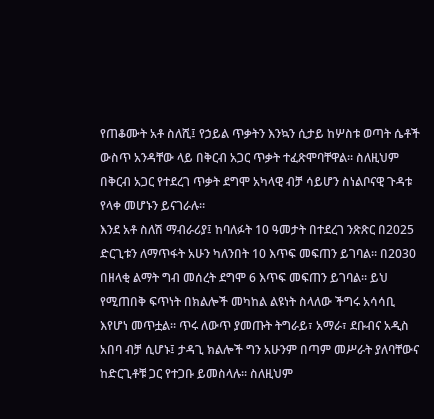የጠቆሙት አቶ ስለሺ፤ የኃይል ጥቃትን እንኳን ሲታይ ከሦስቱ ወጣት ሴቶች ውስጥ አንዳቸው ላይ በቅርብ አጋር ጥቃት ተፈጽሞባቸዋል። ስለዚህም በቅርብ አጋር የተደረገ ጥቃት ደግሞ አካላዊ ብቻ ሳይሆን ስነልቦናዊ ጉዳቱ የላቀ መሆኑን ይናገራሉ።
እንደ አቶ ስለሽ ማብራሪያ፤ ከባለፉት 10 ዓመታት በተደረገ ንጽጽር በ2025 ድርጊቱን ለማጥፋት አሁን ካለንበት 10 እጥፍ መፍጠን ይገባል። በ2030 በዘላቂ ልማት ግብ መሰረት ደግሞ 6 እጥፍ መፍጠን ይገባል። ይህ የሚጠበቅ ፍጥነት በክልሎች መካከል ልዩነት ስላለው ችግሩ አሳሳቢ እየሆነ መጥቷል። ጥሩ ለውጥ ያመጡት ትግራይ፣ አማራ፣ ደቡብና አዲስ አበባ ብቻ ሲሆኑ፤ ታዳጊ ክልሎች ግን አሁንም በጣም መሥራት ያለባቸውና ከድርጊቶቹ ጋር የተጋቡ ይመስላሉ። ስለዚህም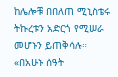ከሌሎቹ በበለጠ ሚኒስቴሩ ትኩረቱን አድርጎ የሚሠራ መሆኑን ይጠቅሳሉ።
«በአሁኑ ሰዓት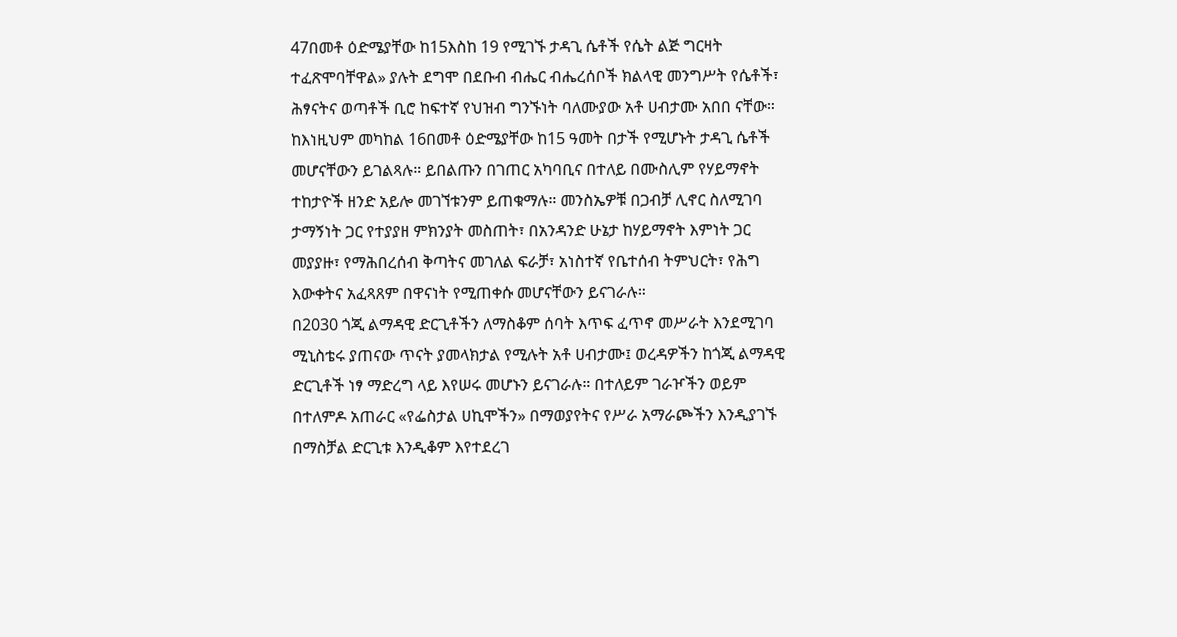47በመቶ ዕድሜያቸው ከ15እስከ 19 የሚገኙ ታዳጊ ሴቶች የሴት ልጅ ግርዛት ተፈጽሞባቸዋል» ያሉት ደግሞ በደቡብ ብሔር ብሔረሰቦች ክልላዊ መንግሥት የሴቶች፣ ሕፃናትና ወጣቶች ቢሮ ከፍተኛ የህዝብ ግንኙነት ባለሙያው አቶ ሀብታሙ አበበ ናቸው።
ከእነዚህም መካከል 16በመቶ ዕድሜያቸው ከ15 ዓመት በታች የሚሆኑት ታዳጊ ሴቶች መሆናቸውን ይገልጻሉ። ይበልጡን በገጠር አካባቢና በተለይ በሙስሊም የሃይማኖት ተከታዮች ዘንድ አይሎ መገኘቱንም ይጠቁማሉ። መንስኤዎቹ በጋብቻ ሊኖር ስለሚገባ ታማኝነት ጋር የተያያዘ ምክንያት መስጠት፣ በአንዳንድ ሁኔታ ከሃይማኖት እምነት ጋር መያያዙ፣ የማሕበረሰብ ቅጣትና መገለል ፍራቻ፣ አነስተኛ የቤተሰብ ትምህርት፣ የሕግ እውቀትና አፈጻጸም በዋናነት የሚጠቀሱ መሆናቸውን ይናገራሉ።
በ2030 ጎጂ ልማዳዊ ድርጊቶችን ለማስቆም ሰባት እጥፍ ፈጥኖ መሥራት እንደሚገባ ሚኒስቴሩ ያጠናው ጥናት ያመላክታል የሚሉት አቶ ሀብታሙ፤ ወረዳዎችን ከጎጂ ልማዳዊ ድርጊቶች ነፃ ማድረግ ላይ እየሠሩ መሆኑን ይናገራሉ። በተለይም ገራዦችን ወይም በተለምዶ አጠራር «የፌስታል ሀኪሞችን» በማወያየትና የሥራ አማራጮችን እንዲያገኙ በማስቻል ድርጊቱ እንዲቆም እየተደረገ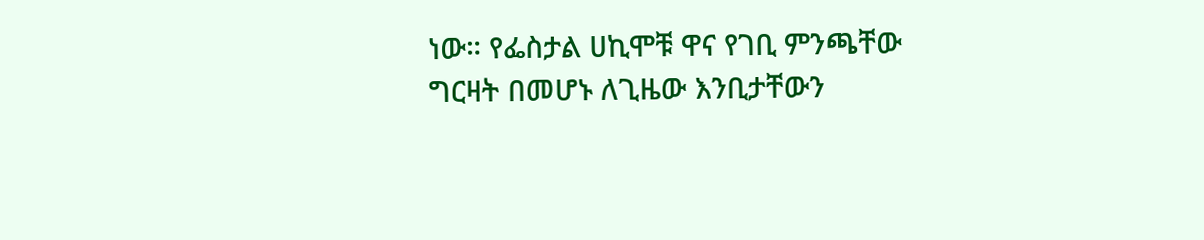ነው። የፌስታል ሀኪሞቹ ዋና የገቢ ምንጫቸው ግርዛት በመሆኑ ለጊዜው እንቢታቸውን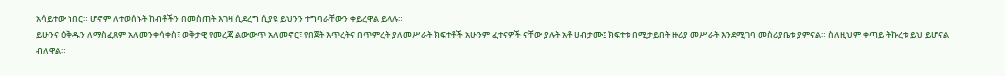አሳይተው ነበር። ሆኖም ለተወሰኑት ከብቶችን በመስጠት እገዛ ሲደረግ ሲያዩ ይህንን ተግባራቸውን ቀይረዋል ይላሉ።
ይሁንና ዕቅዱን ለማስፈጸም አለመንቀሳቀስ፣ ወቅታዊ የመረጃ ልውውጥ አለመኖር፣ የበጀት እጥረትና በጥምረት ያለመሥራት ክፍተቶች አሁንም ፈተናዎች ናቸው ያሉት አቶ ሀብታሙ፤ ክፍተቱ በሚታይበት ዙሪያ መሥራት እንደሚገባ መስሪያቤቱ ያምናል። ስለዚህም ቀጣይ ትኩረቱ ይህ ይሆናል ብለዋል።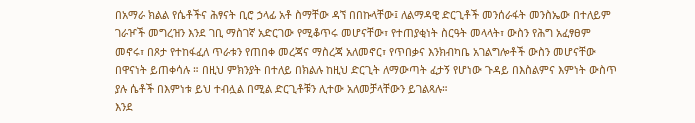በአማራ ክልል የሴቶችና ሕፃናት ቢሮ ኃላፊ አቶ ስማቸው ዳኘ በበኩላቸው፤ ለልማዳዊ ድርጊቶች መንሰራፋት መንስኤው በተለይም ገራዦች መግረዝን እንደ ገቢ ማስገኛ አድርገው የሚቆጥሩ መሆናቸው፣ የተጠያቂነት ስርዓት መላላት፣ ውስን የሕግ አፈፃፀም መኖሩ፣ በጾታ የተከፋፈለ ጥራቱን የጠበቀ መረጃና ማስረጃ አለመኖር፣ የጥበቃና እንክብካቤ አገልግሎቶች ውስን መሆናቸው በዋናነት ይጠቀሳሉ ። በዚህ ምክንያት በተለይ በክልሉ ከዚህ ድርጊት ለማውጣት ፈታኝ የሆነው ጉዳይ በእስልምና እምነት ውስጥ ያሉ ሴቶች በእምነቱ ይህ ተብሏል በሚል ድርጊቶቹን ሊተው አለመቻላቸውን ይገልጻሉ።
እንደ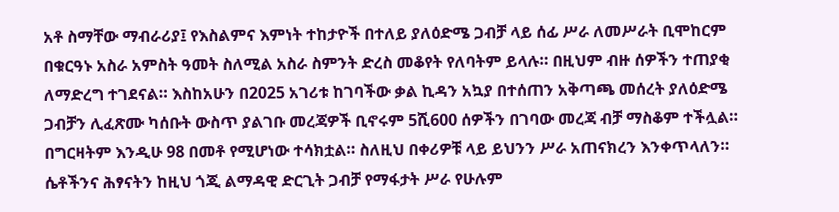አቶ ስማቸው ማብራሪያ፤ የእስልምና እምነት ተከታዮች በተለይ ያለዕድሜ ጋብቻ ላይ ሰፊ ሥራ ለመሥራት ቢሞከርም በቁርዓኑ አስራ አምስት ዓመት ስለሚል አስራ ስምንት ድረስ መቆየት የለባትም ይላሉ። በዚህም ብዙ ሰዎችን ተጠያቂ ለማድረግ ተገደናል። እስከአሁን በ2025 አገሪቱ ከገባችው ቃል ኪዳን አኳያ በተሰጠን አቅጣጫ መሰረት ያለዕድሜ ጋብቻን ሊፈጽሙ ካሰቡት ውስጥ ያልገቡ መረጃዎች ቢኖሩም 5ሺ600 ሰዎችን በገባው መረጃ ብቻ ማስቆም ተችሏል። በግርዛትም እንዲሁ 98 በመቶ የሚሆነው ተሳክቷል። ስለዚህ በቀሪዎቹ ላይ ይህንን ሥራ አጠናክረን እንቀጥላለን።
ሴቶችንና ሕፃናትን ከዚህ ጎጂ ልማዳዊ ድርጊት ጋብቻ የማፋታት ሥራ የሁሉም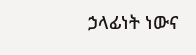ኃላፊነት ነውና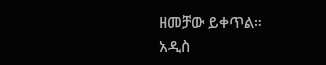ዘመቻው ይቀጥል።
አዲስ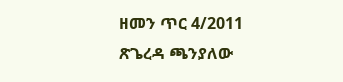ዘመን ጥር 4/2011
ጽጌረዳ ጫንያለው